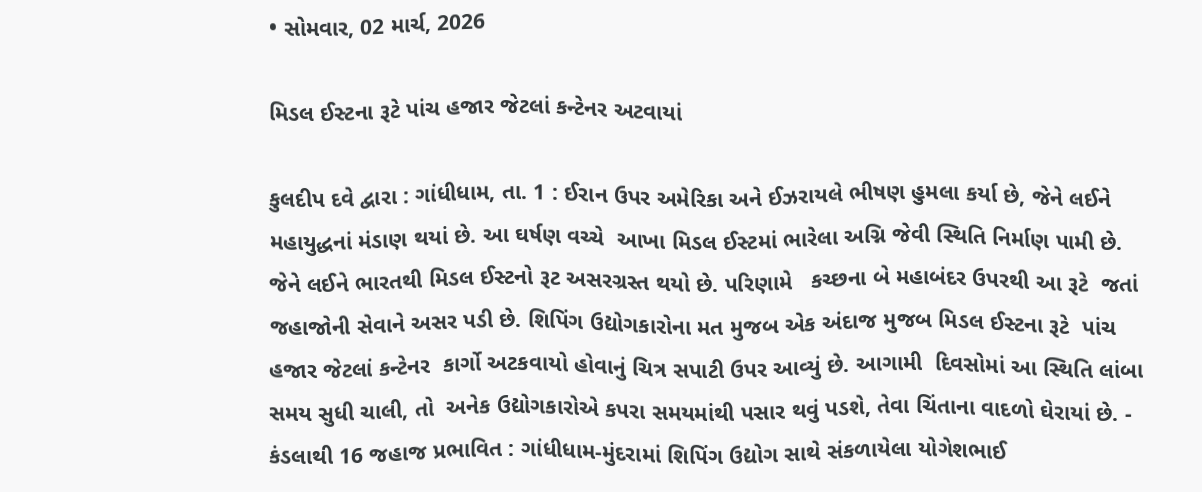• સોમવાર, 02 માર્ચ, 2026

મિડલ ઈસ્ટના રૂટે પાંચ હજાર જેટલાં કન્ટેનર અટવાયાં

કુલદીપ દવે દ્વારા : ગાંધીધામ, તા. 1 : ઈરાન ઉપર અમેરિકા અને ઈઝરાયલે ભીષણ હુમલા કર્યા છે, જેને લઈને  મહાયુદ્ધનાં મંડાણ થયાં છે. આ ઘર્ષણ વચ્ચે  આખા મિડલ ઈસ્ટમાં ભારેલા અગ્નિ જેવી સ્થિતિ નિર્માણ પામી છે. જેને લઈને ભારતથી મિડલ ઈસ્ટનો રૂટ અસરગ્રસ્ત થયો છે. પરિણામે   કચ્છના બે મહાબંદર ઉપરથી આ રૂટે  જતાં  જહાજોની સેવાને અસર પડી છે. શિપિંગ ઉદ્યોગકારોના મત મુજબ એક અંદાજ મુજબ મિડલ ઈસ્ટના રૂટે  પાંચ હજાર જેટલાં કન્ટેનર  કાર્ગો અટકવાયો હોવાનું ચિત્ર સપાટી ઉપર આવ્યું છે. આગામી  દિવસોમાં આ સ્થિતિ લાંબા સમય સુધી ચાલી, તો  અનેક ઉદ્યોગકારોએ કપરા સમયમાંથી પસાર થવું પડશે, તેવા ચિંતાના વાદળો ઘેરાયાં છે. - કંડલાથી 16 જહાજ પ્રભાવિત : ગાંધીધામ-મુંદરામાં શિપિંગ ઉદ્યોગ સાથે સંકળાયેલા યોગેશભાઈ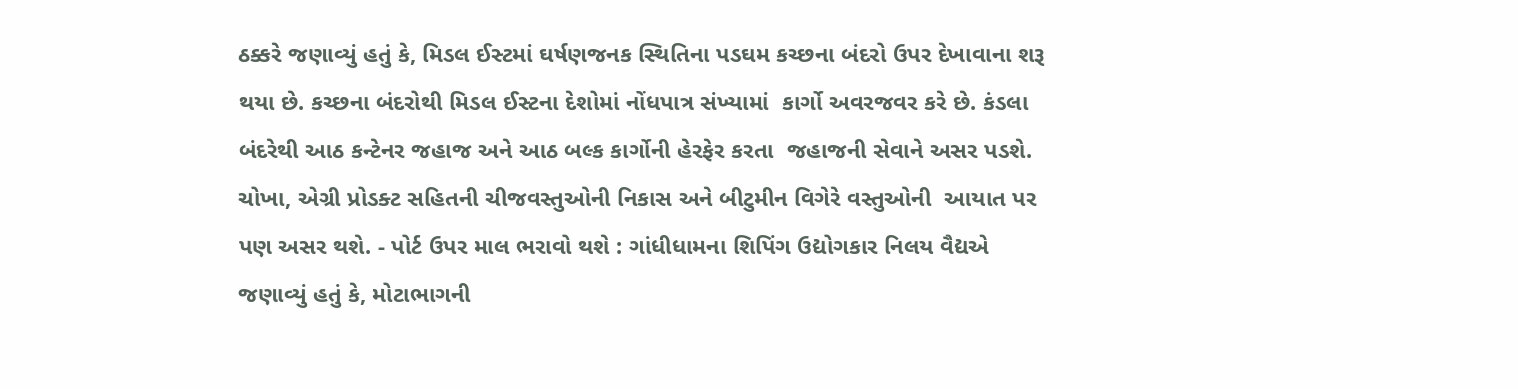ઠક્કરે જણાવ્યું હતું કે, મિડલ ઈસ્ટમાં ઘર્ષણજનક સ્થિતિના પડઘમ કચ્છના બંદરો ઉપર દેખાવાના શરૂ થયા છે. કચ્છના બંદરોથી મિડલ ઈસ્ટના દેશોમાં નોંધપાત્ર સંખ્યામાં  કાર્ગો અવરજવર કરે છે. કંડલા બંદરેથી આઠ કન્ટેનર જહાજ અને આઠ બલ્ક કાર્ગોની હેરફેર કરતા  જહાજની સેવાને અસર પડશે. ચોખા, એગ્રી પ્રોડક્ટ સહિતની ચીજવસ્તુઓની નિકાસ અને બીટુમીન વિગેરે વસ્તુઓની  આયાત પર પણ અસર થશે. - પોર્ટ ઉપર માલ ભરાવો થશે : ગાંધીધામના શિપિંગ ઉદ્યોગકાર નિલય વૈદ્યએ જણાવ્યું હતું કે, મોટાભાગની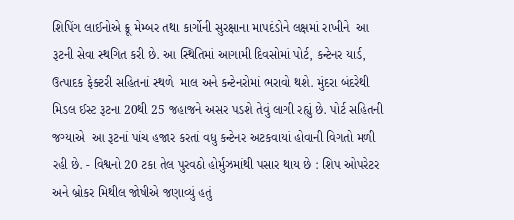શિપિંગ લાઈનોએ ક્રૂ મેમ્બર તથા કાર્ગોની સુરક્ષાના માપદંડોને લક્ષમાં રાખીને  આ રૂટની સેવા સ્થગિત કરી છે. આ સ્થિતિમાં આગામી દિવસોમાં પોર્ટ, કન્ટેનર યાર્ડ, ઉત્પાદક ફેક્ટરી સહિતનાં સ્થળે  માલ અને કન્ટેનરોમાં ભરાવો થશે. મુંદરા બંદરેથી મિડલ ઈસ્ટ રૂટના 20થી 25 જહાજને અસર પડશે તેવું લાગી રહ્યું છે. પોર્ટ સહિતની જગ્યાએ  આ રૂટનાં પાંચ હજાર કરતાં વધુ કન્ટેનર અટકવાયાં હોવાની વિગતો મળી રહી છે. - વિશ્વનો 20 ટકા તેલ પુરવઠો હોર્મુઝમાંથી પસાર થાય છે : શિપ ઓપરેટર અને બ્રોકર મિથીલ જોષીએ જણાવ્યું હતું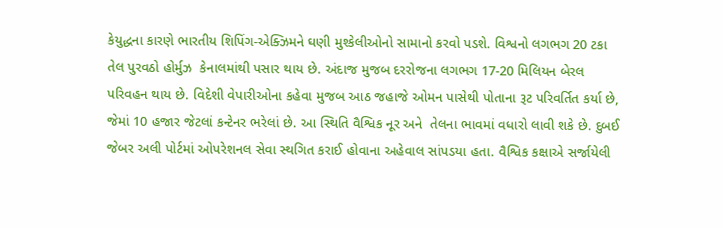કેયુદ્ધના કારણે ભારતીય શિપિંગ-એક્ઝિમને ઘણી મુશ્કેલીઓનો સામાનો કરવો પડશે. વિશ્વનો લગભગ 20 ટકા તેલ પુરવઠો હોર્મુઝ  કેનાલમાંથી પસાર થાય છે. અંદાજ મુજબ દરરોજના લગભગ 17-20 મિલિયન બેરલ પરિવહન થાય છે. વિદેશી વેપારીઓના કહેવા મુજબ આઠ જહાજે ઓમન પાસેથી પોતાના રૂટ પરિવર્તિત કર્યા છે, જેમાં 10 હજાર જેટલાં કન્ટેનર ભરેલાં છે. આ સ્થિતિ વૈશ્વિક નૂર અને  તેલના ભાવમાં વધારો લાવી શકે છે. દુબઈ જેબર અલી પોર્ટમાં ઓપરેશનલ સેવા સ્થગિત કરાઈ હોવાના અહેવાલ સાંપડયા હતા. વૈશ્વિક કક્ષાએ સર્જાયેલી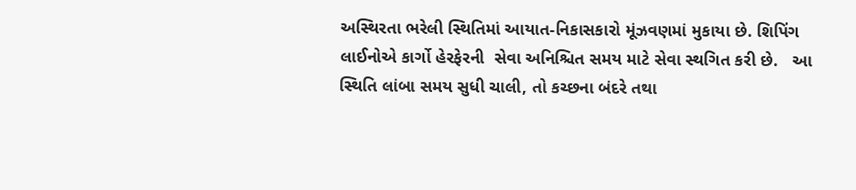અસ્થિરતા ભરેલી સ્થિતિમાં આયાત-નિકાસકારો મૂંઝવણમાં મુકાયા છે. શિપિંગ લાઈનોએ કાર્ગો હેરફેરની  સેવા અનિશ્ચિત સમય માટે સેવા સ્થગિત કરી છે.   આ સ્થિતિ લાંબા સમય સુધી ચાલી, તો કચ્છના બંદરે તથા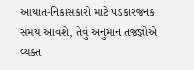આયાત-નિકાસકારો માટે પડકારજનક સમય આવશે, તેવું અનુમાન તજજ્ઞોએ વ્યક્ત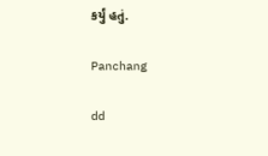કર્યું હતું.

Panchang

dd